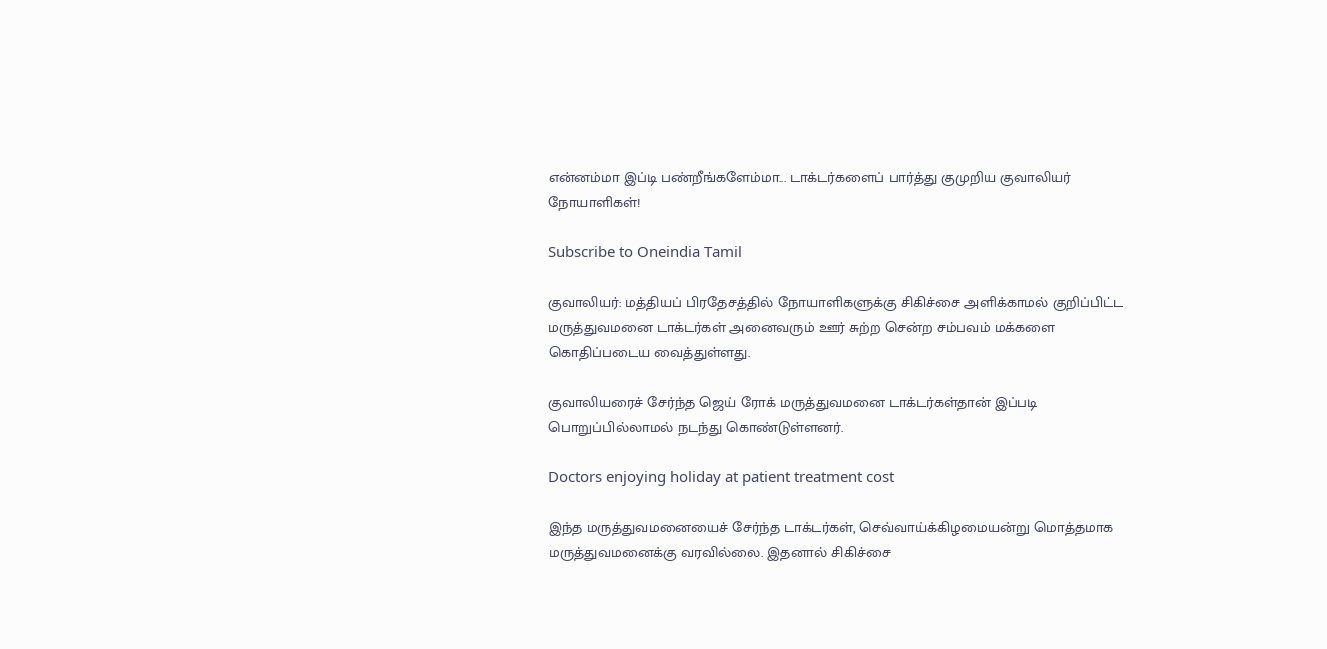என்னம்மா இப்டி பண்றீங்களேம்மா... டாக்டர்களைப் பார்த்து குமுறிய குவாலியர் நோயாளிகள்!

Subscribe to Oneindia Tamil

குவாலியர்: மத்தியப் பிரதேசத்தில் நோயாளிகளுக்கு சிகிச்சை அளிக்காமல் குறிப்பிட்ட மருத்துவமனை டாக்டர்கள் அனைவரும் ஊர் சுற்ற சென்ற சம்பவம் மக்களை கொதிப்படைய வைத்துள்ளது.

குவாலியரைச் சேர்ந்த ஜெய் ரோக் மருத்துவமனை டாக்டர்கள்தான் இப்படி பொறுப்பில்லாமல் நடந்து கொண்டுள்ளனர்.

Doctors enjoying holiday at patient treatment cost

இந்த மருத்துவமனையைச் சேர்ந்த டாக்டர்கள், செவ்வாய்க்கிழமையன்று மொத்தமாக மருத்துவமனைக்கு வரவில்லை. இதனால் சிகிச்சை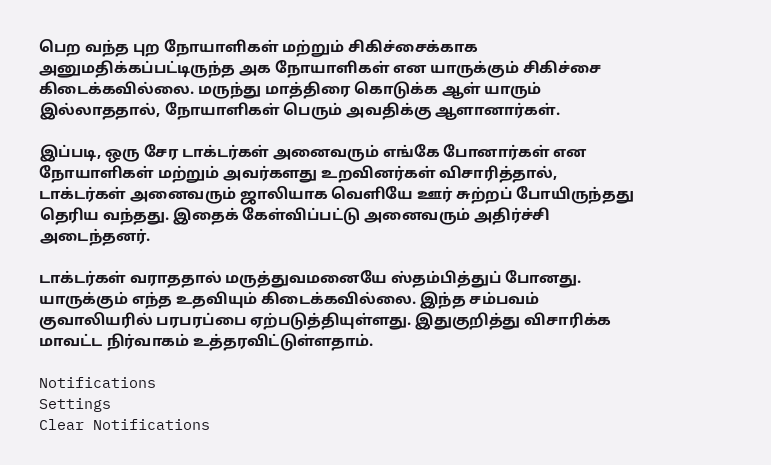பெற வந்த புற நோயாளிகள் மற்றும் சிகிச்சைக்காக அனுமதிக்கப்பட்டிருந்த அக நோயாளிகள் என யாருக்கும் சிகிச்சை கிடைக்கவில்லை. மருந்து மாத்திரை கொடுக்க ஆள் யாரும் இல்லாததால், நோயாளிகள் பெரும் அவதிக்கு ஆளானார்கள்.

இப்படி, ஒரு சேர டாக்டர்கள் அனைவரும் எங்கே போனார்கள் என நோயாளிகள் மற்றும் அவர்களது உறவினர்கள் விசாரித்தால், டாக்டர்கள் அனைவரும் ஜாலியாக வெளியே ஊர் சுற்றப் போயிருந்தது தெரிய வந்தது. இதைக் கேள்விப்பட்டு அனைவரும் அதிர்ச்சி அடைந்தனர்.

டாக்டர்கள் வராததால் மருத்துவமனையே ஸ்தம்பித்துப் போனது. யாருக்கும் எந்த உதவியும் கிடைக்கவில்லை. இந்த சம்பவம் குவாலியரில் பரபரப்பை ஏற்படுத்தியுள்ளது. இதுகுறித்து விசாரிக்க மாவட்ட நிர்வாகம் உத்தரவிட்டுள்ளதாம்.

Notifications
Settings
Clear Notifications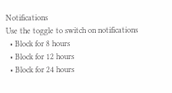Notifications
Use the toggle to switch on notifications
  • Block for 8 hours
  • Block for 12 hours
  • Block for 24 hours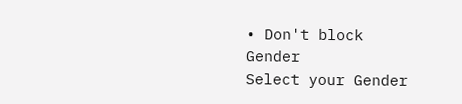• Don't block
Gender
Select your Gender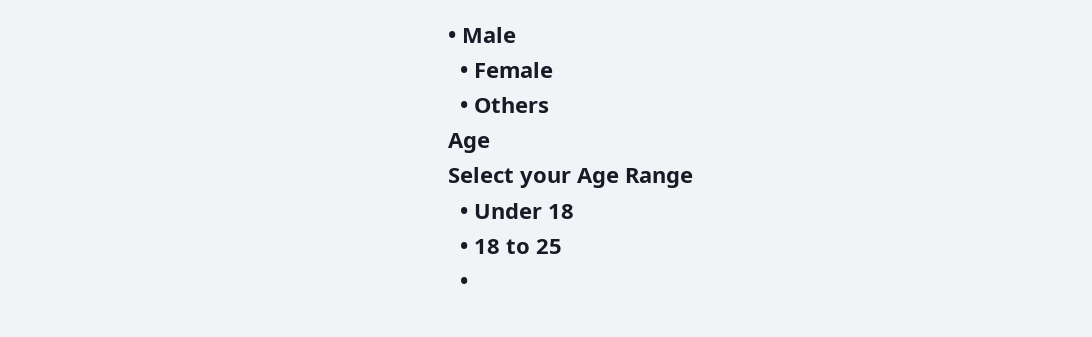• Male
  • Female
  • Others
Age
Select your Age Range
  • Under 18
  • 18 to 25
  •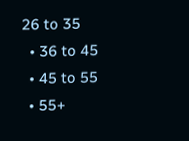26 to 35
  • 36 to 45
  • 45 to 55
  • 55+